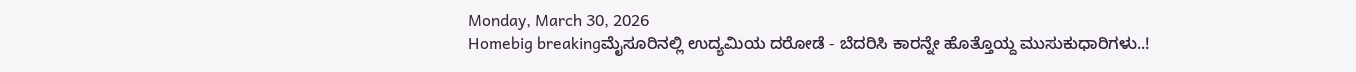Monday, March 30, 2026
Homebig breakingಮೈಸೂರಿನಲ್ಲಿ ಉದ್ಯಮಿಯ ದರೋಡೆ - ಬೆದರಿಸಿ ಕಾರನ್ನೇ ಹೊತ್ತೊಯ್ದ ಮುಸುಕುಧಾರಿಗಳು..!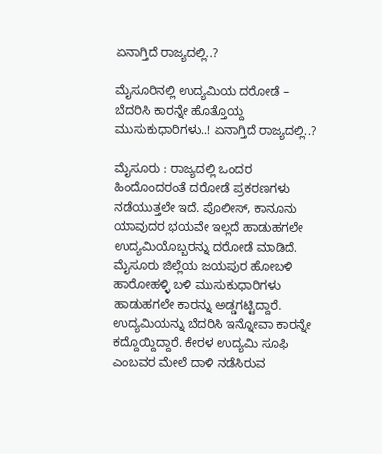ಏನಾಗ್ತಿದೆ ರಾಜ್ಯದಲ್ಲಿ..?

ಮೈಸೂರಿನಲ್ಲಿ ಉದ್ಯಮಿಯ ದರೋಡೆ – ಬೆದರಿಸಿ ಕಾರನ್ನೇ ಹೊತ್ತೊಯ್ದ ಮುಸುಕುಧಾರಿಗಳು..! ಏನಾಗ್ತಿದೆ ರಾಜ್ಯದಲ್ಲಿ..?

ಮೈಸೂರು : ರಾಜ್ಯದಲ್ಲಿ ಒಂದರ ಹಿಂದೊಂದರಂತೆ ದರೋಡೆ ಪ್ರಕರಣಗಳು ನಡೆಯುತ್ತಲೇ ಇದೆ. ಪೊಲೀಸ್‌, ಕಾನೂನು ಯಾವುದರ ಭಯವೇ ಇಲ್ಲದೆ ಹಾಡುಹಗಲೇ ಉದ್ಯಮಿಯೊಬ್ಬರನ್ನು ದರೋಡೆ ಮಾಡಿದೆ.
ಮೈಸೂರು ಜಿಲ್ಲೆಯ ಜಯಪುರ ಹೋಬಳಿ ಹಾರೋಹಳ್ಳಿ ಬಳಿ ಮುಸುಕುಧಾರಿಗಳು ಹಾಡುಹಗಲೇ ಕಾರನ್ನು ಅಡ್ಡಗಟ್ಟಿದ್ದಾರೆ. ಉದ್ಯಮಿಯನ್ನು ಬೆದರಿಸಿ ಇನ್ನೋವಾ ಕಾರನ್ನೇ ಕದ್ದೊಯ್ದಿದ್ದಾರೆ. ಕೇರಳ ಉದ್ಯಮಿ ಸೂಫಿ ಎಂಬವರ ಮೇಲೆ ದಾಳಿ ನಡೆಸಿರುವ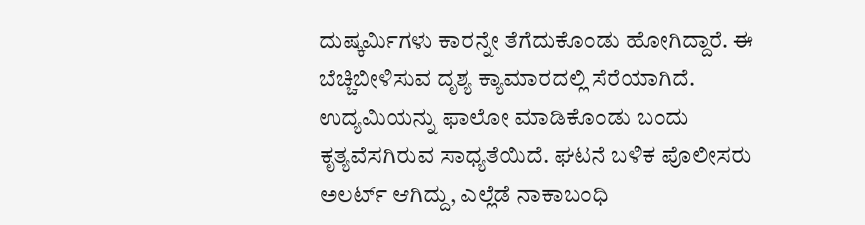ದುಷ್ಕರ್ಮಿಗಳು ಕಾರನ್ನೇ ತೆಗೆದುಕೊಂಡು ಹೋಗಿದ್ದಾರೆ. ಈ ಬೆಚ್ಚಿಬೀಳಿಸುವ ದೃಶ್ಯ ಕ್ಯಾಮಾರದಲ್ಲಿ ಸೆರೆಯಾಗಿದೆ.
ಉದ್ಯಮಿಯನ್ನು ಫಾಲೋ ಮಾಡಿಕೊಂಡು ಬಂದು ಕೃತ್ಯವೆಸಗಿರುವ ಸಾಧ್ಯತೆಯಿದೆ. ಘಟನೆ ಬಳಿಕ ಪೊಲೀಸರು ಅಲರ್ಟ್‌ ಆಗಿದ್ದು, ಎಲ್ಲೆಡೆ ನಾಕಾಬಂಧಿ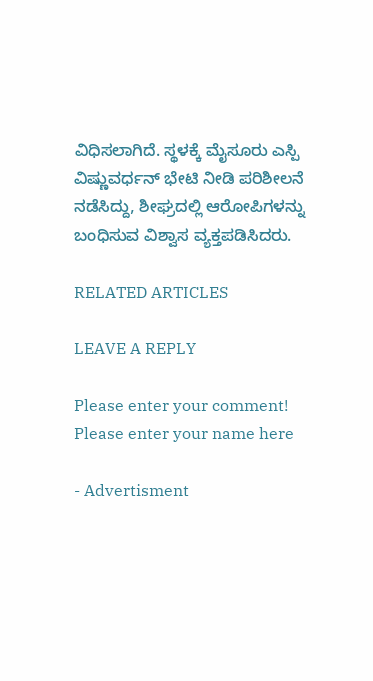ವಿಧಿಸಲಾಗಿದೆ. ಸ್ಥಳಕ್ಕೆ ಮೈಸೂರು ಎಸ್ಪಿ ವಿಷ್ಣುವರ್ಧನ್‌ ಭೇಟಿ ನೀಡಿ ಪರಿಶೀಲನೆ ನಡೆಸಿದ್ದು, ಶೀಘ್ರದಲ್ಲಿ ಆರೋಪಿಗಳನ್ನು ಬಂಧಿಸುವ ವಿಶ್ವಾಸ ವ್ಯಕ್ತಪಡಿಸಿದರು.

RELATED ARTICLES

LEAVE A REPLY

Please enter your comment!
Please enter your name here

- Advertisment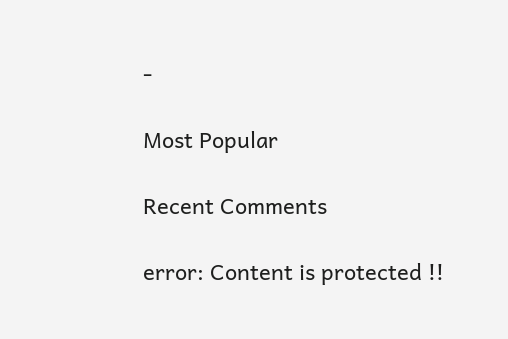-

Most Popular

Recent Comments

error: Content is protected !!